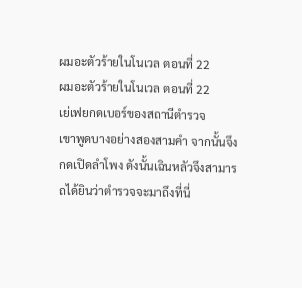ผมอะตัวร้ายในโนเวล ตอนที่ 22
ผมอะตัวร้ายในโนเวล ตอนที่ 22
เย่เฟยกดเบอร์ของสถานีตำรวจ
เขาพูดบางอย่างสองสามคำ จากนั้นจึงกดเปิดลำโพง ดังนั้นเฉินหลัวจึงสามารถได้ยินว่าตำรวจจะมาถึงที่นี่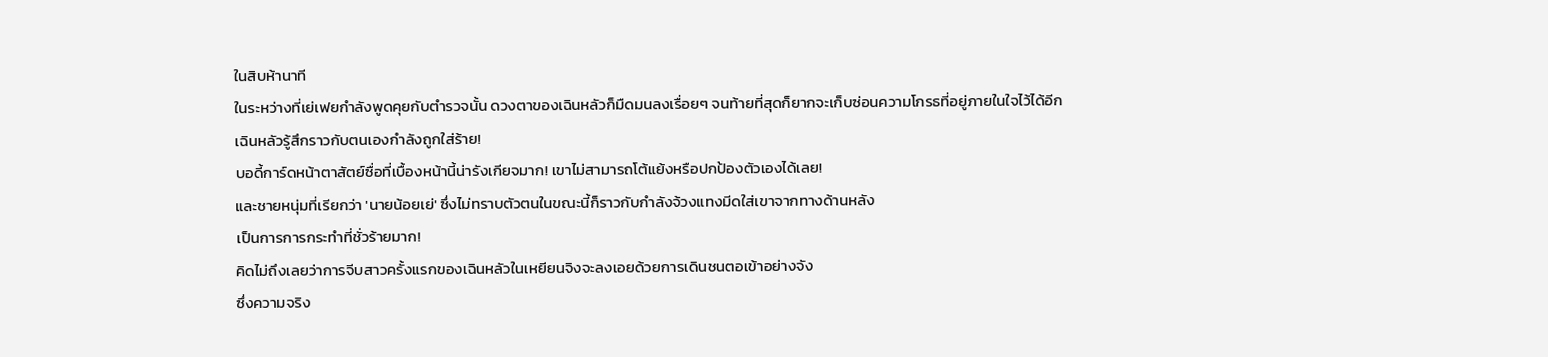ในสิบห้านาที
ในระหว่างที่เย่เฟยกำลังพูดคุยกับตำรวจนั้น ดวงตาของเฉินหลัวก็มืดมนลงเรื่อยๆ จนท้ายที่สุดก็ยากจะเก็บซ่อนความโกรธที่อยู่ภายในใจไว้ได้อีก
เฉินหลัวรู้สึกราวกับตนเองกำลังถูกใส่ร้าย!
บอดี้การ์ดหน้าตาสัตย์ซื่อที่เบื้องหน้านี้น่ารังเกียจมาก! เขาไม่สามารถโต้แย้งหรือปกป้องตัวเองได้เลย!
และชายหนุ่มที่เรียกว่า 'นายน้อยเย่' ซึ่งไม่ทราบตัวตนในขณะนี้ก็ราวกับกำลังจ้วงแทงมีดใส่เขาจากทางด้านหลัง
เป็นการการกระทำที่ชั่วร้ายมาก!
คิดไม่ถึงเลยว่าการจีบสาวครั้งแรกของเฉินหลัวในเหยียนจิงจะลงเอยด้วยการเดินชนตอเข้าอย่างจัง
ซึ่งความจริง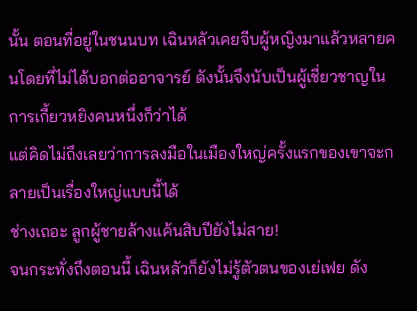นั้น ตอนที่อยู่ในชนนบท เฉินหลัวเคยจีบผู้หญิงมาแล้วหลายคนโดยที่ไม่ได้บอกต่ออาจารย์ ดังนั้นจึงนับเป็นผู้เชี่ยวชาญในการเกี้ยวหยิงคนหนึ่งก็ว่าได้
แต่คิดไม่ถึงเลยว่าการลงมือในเมืองใหญ่ครั้งแรกของเขาจะกลายเป็นเรื่องใหญ่แบบนี้ได้
ช่างเถอะ ลูกผู้ชายล้างแค้นสิบปียังไม่สาย!
จนกระทั่งถึงตอนนี้ เฉินหลัวก็ยังไม่รู้ตัวตนของเย่เฟย ดัง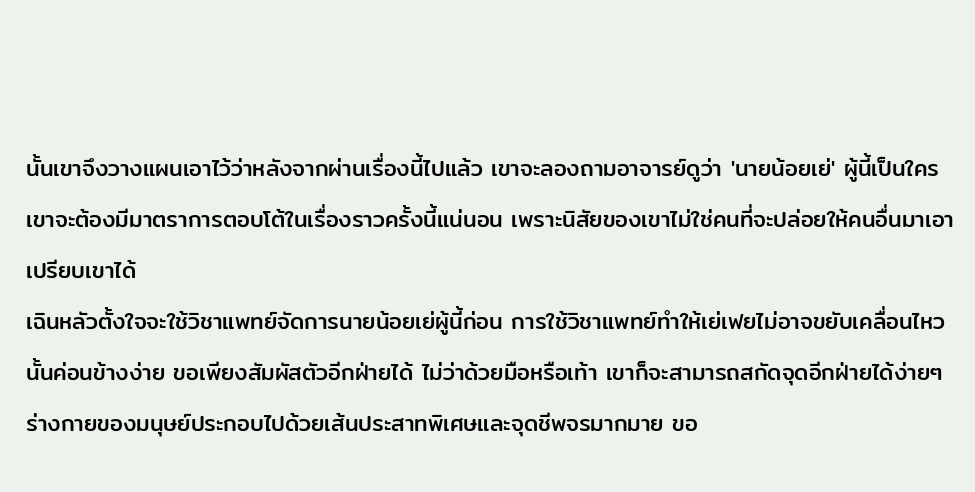นั้นเขาจึงวางแผนเอาไว้ว่าหลังจากผ่านเรื่องนี้ไปแล้ว เขาจะลองถามอาจารย์ดูว่า 'นายน้อยเย่' ผู้นี้เป็นใคร
เขาจะต้องมีมาตราการตอบโต้ในเรื่องราวครั้งนี้แน่นอน เพราะนิสัยของเขาไม่ใช่คนที่จะปล่อยให้คนอื่นมาเอาเปรียบเขาได้
เฉินหลัวตั้งใจจะใช้วิชาแพทย์จัดการนายน้อยเย่ผู้นี้ก่อน การใช้วิชาแพทย์ทำให้เย่เฟยไม่อาจขยับเคลื่อนไหวนั้นค่อนข้างง่าย ขอเพียงสัมผัสตัวอีกฝ่ายได้ ไม่ว่าด้วยมือหรือเท้า เขาก็จะสามารถสกัดจุดอีกฝ่ายได้ง่ายๆ
ร่างกายของมนุษย์ประกอบไปด้วยเส้นประสาทพิเศษและจุดชีพจรมากมาย ขอ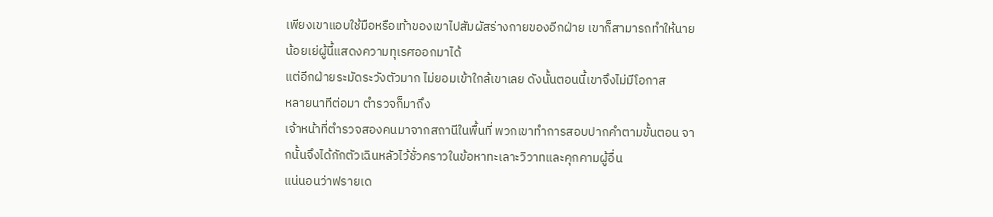เพียงเขาแอบใช้มือหรือเท้าของเขาไปสัมผัสร่างกายของอีกฝ่าย เขาก็สามารถทำให้นายน้อยเย่ผู้นี้แสดงความทุเรศออกมาได้
แต่อีกฝ่ายระมัดระวังตัวมาก ไม่ยอมเข้าใกล้เขาเลย ดังนั้นตอนนี้เขาจึงไม่มีโอกาส
หลายนาทีต่อมา ตำรวจก็มาถึง
เจ้าหน้าที่ตำรวจสองคนมาจากสถานีในพื้นที่ พวกเขาทำการสอบปากคำตามขั้นตอน จากนั้นจึงได้กักตัวเฉินหลัวไว้ชั่วคราวในข้อหาทะเลาะวิวาทและคุกคามผู้อื่น
แน่นอนว่าฟรายเด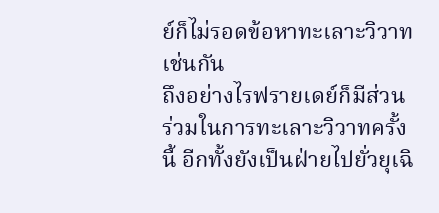ย์ก็ไม่รอดข้อหาทะเลาะวิวาทเช่นกัน
ถึงอย่างไรฟรายเดย์ก็มีส่วนร่วมในการทะเลาะวิวาทครั้งนี้ อีกทั้งยังเป็นฝ่ายไปยั่วยุเฉิ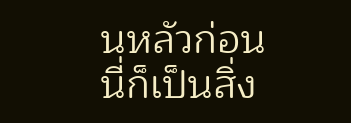นหลัวก่อน
นี่ก็เป็นสิ่ง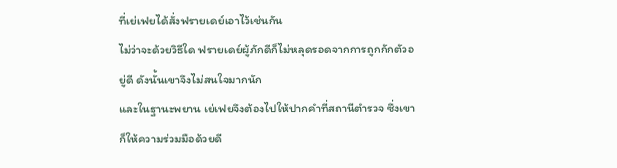ที่เย่เฟยได้สั่งฟรายเดย์เอาไว้เช่นกัน
ไม่ว่าจะด้วยวิธีใด ฟรายเดย์ผู้ภักดีก็ไม่หลุดรอดจากการถูกกักตัวอยู่ดี ดังนั้นเขาจึงไม่สนใจมากนัก
และในฐานะพยาน เย่เฟยจึงต้องไปให้ปากคำที่สถานีตำรวจ ซึ่งเขาก็ให้ความร่วมมือด้วยดี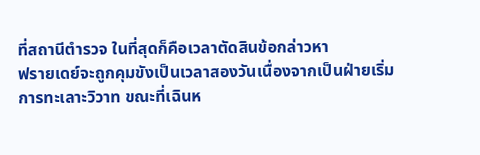ที่สถานีตำรวจ ในที่สุดก็คือเวลาตัดสินข้อกล่าวหา
ฟรายเดย์จะถูกคุมขังเป็นเวลาสองวันเนื่องจากเป็นฝ่ายเริ่มการทะเลาะวิวาท ขณะที่เฉินห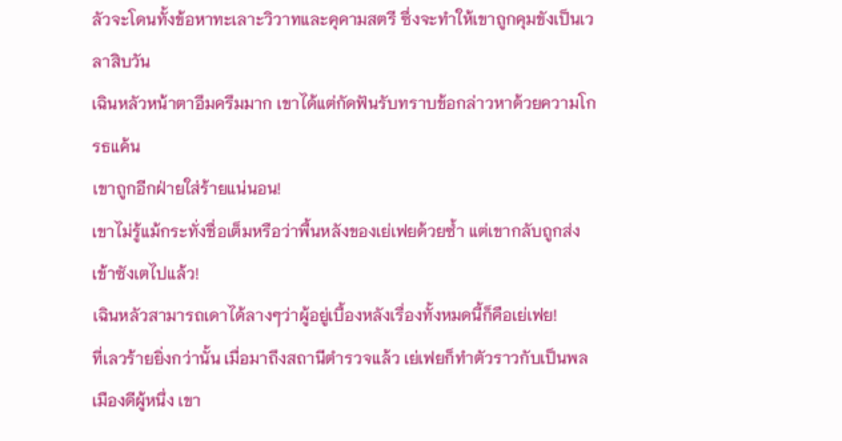ลัวจะโดนทั้งข้อหาทะเลาะวิวาทและคุคามสตรี ซึ่งจะทำให้เขาถูกคุมขังเป็นเวลาสิบวัน
เฉินหลัวหน้าตาอึมครึมมาก เขาได้แต่กัดฟันรับทราบข้อกล่าวหาด้วยความโกรธแค้น
เขาถูกอีกฝ่ายใส่ร้ายแน่นอน!
เขาไม่รู้แม้กระทั่งชื่อเต็มหรือว่าพื้นหลังของเย่เฟยด้วยซ้ำ แต่เขากลับถูกส่งเข้าซังเตไปแล้ว!
เฉินหลัวสามารถเดาได้ลางๆว่าผู้อยู่เบื้องหลังเรื่องทั้งหมดนี้ก็คือเย่เฟย!
ที่เลวร้ายยิ่งกว่านั้น เมื่อมาถึงสถานีตำรวจแล้ว เย่เฟยก็ทำตัวราวกับเป็นพลเมืองดีผู้หนึ่ง เขา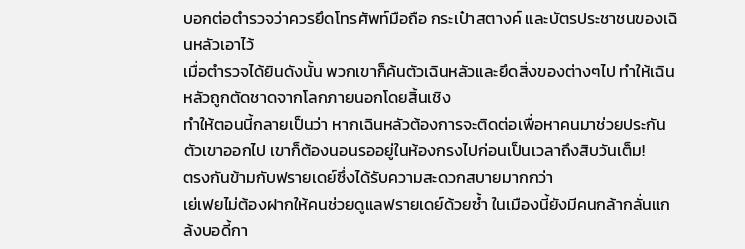บอกต่อตำรวจว่าควรยึดโทรศัพท์มือถือ กระเป๋าสตางค์ และบัตรประชาชนของเฉินหลัวเอาไว้
เมื่อตำรวจได้ยินดังนั้น พวกเขาก็ค้นตัวเฉินหลัวและยึดสิ่งของต่างๆไป ทำให้เฉินหลัวถูกตัดชาดจากโลกภายนอกโดยสิ้นเชิง
ทำให้ตอนนี้กลายเป็นว่า หากเฉินหลัวต้องการจะติดต่อเพื่อหาคนมาช่วยประกันตัวเขาออกไป เขาก็ต้องนอนรออยู่ในห้องกรงไปก่อนเป็นเวลาถึงสิบวันเต็ม!
ตรงกันข้ามกับฟรายเดย์ซึ่งได้รับความสะดวกสบายมากกว่า
เย่เฟยไม่ต้องฝากให้คนช่วยดูแลฟรายเดย์ด้วยซ้ำ ในเมืองนี้ยังมีคนกล้ากลั่นแกล้งบอดี้กา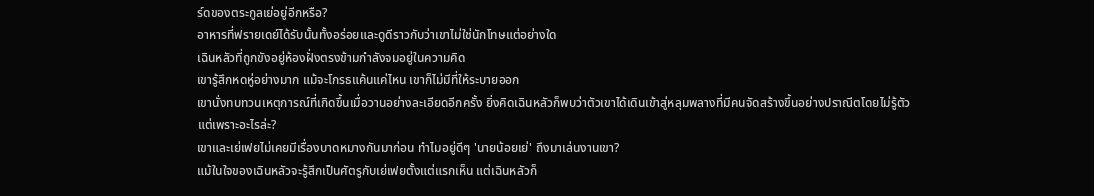ร์ดของตระกูลเย่อยู่อีกหรือ?
อาหารที่ฟรายเดย์ได้รับนั้นทั้งอร่อยและดูดีราวกับว่าเขาไม่ใช่นักโทษแต่อย่างใด
เฉินหลัวที่ถูกขังอยู่ห้องฝั่งตรงข้ามกำลังจมอยู่ในความคิด
เขารู้สึกหดหู่อย่างมาก แม้จะโกรธแค้นแค่ไหน เขาก็ไม่มีที่ให้ระบายออก
เขานั่งทบทวนเหตุการณ์ที่เกิดขึ้นเมื่อวานอย่างละเอียดอีกครั้ง ยิ่งคิดเฉินหลัวก็พบว่าตัวเขาได้เดินเข้าสู่หลุมพลางที่มีคนจัดสร้างขึ้นอย่างปราณีตโดยไม่รู้ตัว
แต่เพราะอะไรล่ะ?
เขาและเย่เฟยไม่เคยมีเรื่องบาดหมางกันมาก่อน ทำไมอยู่ดีๆ 'นายน้อยเย่' ถึงมาเล่นงานเขา?
แม้ในใจของเฉินหลัวจะรู้สึกเป็นศัตรูกับเย่เฟยตั้งแต่แรกเห็น แต่เฉินหลัวก็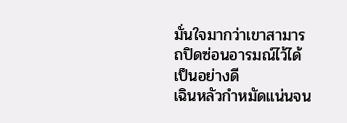มั่นใจมากว่าเขาสามารถปิดซ่อนอารมณ์ไว้ได้เป็นอย่างดี
เฉินหลัวกำหมัดแน่นจน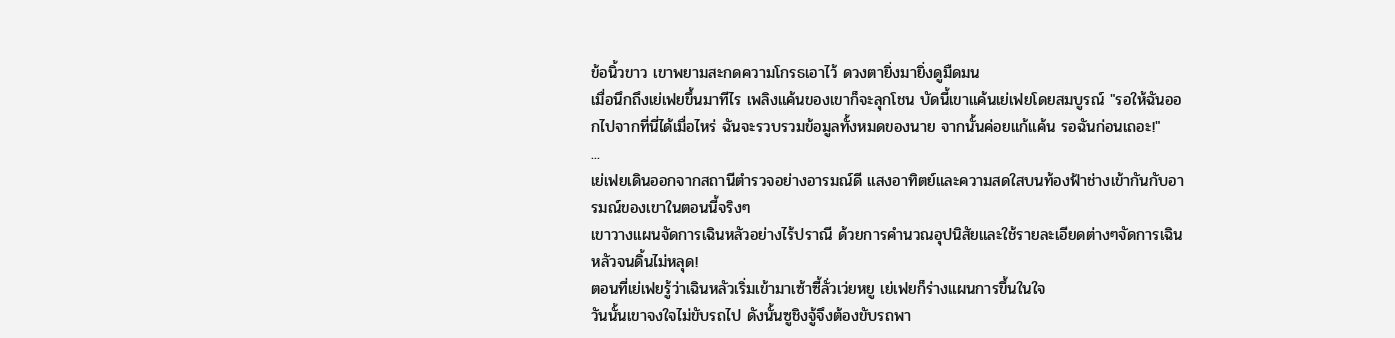ข้อนิ้วขาว เขาพยามสะกดความโกรธเอาไว้ ดวงตายิ่งมายิ่งดูมืดมน
เมื่อนึกถึงเย่เฟยขึ้นมาทีไร เพลิงแค้นของเขาก็จะลุกโชน บัดนี้เขาแค้นเย่เฟยโดยสมบูรณ์ "รอให้ฉันออกไปจากที่นี่ได้เมื่อไหร่ ฉันจะรวบรวมข้อมูลทั้งหมดของนาย จากนั้นค่อยแก้แค้น รอฉันก่อนเถอะ!"
...
เย่เฟยเดินออกจากสถานีตำรวจอย่างอารมณ์ดี แสงอาทิตย์และความสดใสบนท้องฟ้าช่างเข้ากันกับอารมณ์ของเขาในตอนนี้จริงๆ
เขาวางแผนจัดการเฉินหลัวอย่างไร้ปราณี ด้วยการคำนวณอุปนิสัยและใช้รายละเอียดต่างๆจัดการเฉินหลัวจนดิ้นไม่หลุด!
ตอนที่เย่เฟยรู้ว่าเฉินหลัวเริ่มเข้ามาเซ้าซี้ลั่วเว่ยหยู เย่เฟยก็ร่างแผนการขึ้นในใจ
วันนั้นเขาจงใจไม่ขับรถไป ดังนั้นซูชิงจู้จึงต้องขับรถพา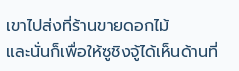เขาไปส่งที่ร้านขายดอกไม้
และนั่นก็เพื่อให้ซูชิงจู้ได้เห็นด้านที่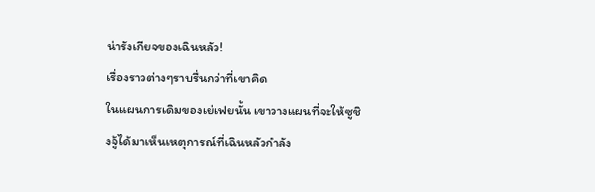น่ารังเกียจของเฉินหลัว!
เรื่องราวต่างๆราบรื่นกว่าที่เขาคิด
ในแผนการเดิมของเย่เฟยนั้น เขาวางแผนที่จะให้ซูชิงจู้ได้มาเห็นเหตุการณ์ที่เฉินหลัวกำลัง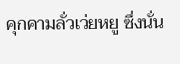คุกคามลั่วเว่ยหยู ซึ่งนั่น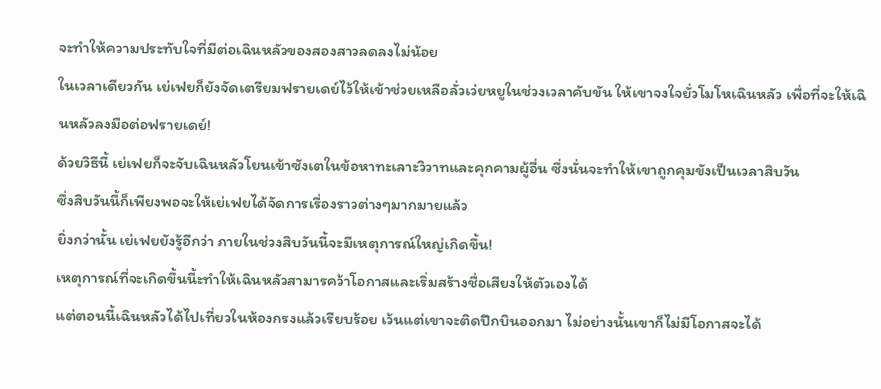จะทำให้ความประทับใจที่มีต่อเฉินหลัวของสองสาวลดลงไม่น้อย
ในเวลาเดียวกัน เย่เฟยก็ยังจัดเตรียมฟรายเดย์ไว้ให้เข้าช่วยเหลือลั่วเว่ยหยูในช่วงเวลาคับขัน ให้เขาจงใจยั่วโมโหเฉินหลัว เพื่อที่จะให้เฉินหลัวลงมือต่อฟรายเดย์!
ด้วยวิธีนี้ เย่เฟยก็จะจับเฉินหลัวโยนเข้าซังเตในข้อหาทะเลาะวิวาทและคุกคามผู้อื่น ซึ่งนั่นจะทำให้เขาถูกคุมขังเป็นเวลาสิบวัน
ซึ่งสิบวันนี้ก็เพียงพอจะให้เย่เฟยได้จัดการเรื่องราวต่างๆมากมายแล้ว
ยิ่งกว่านั้น เย่เฟยยังรู้อีกว่า ภายในช่วงสิบวันนี้จะมีเหตุการณ์ใหญ่เกิดขึ้น!
เหตุการณ์ที่จะเกิดขึ้นนี้ะทำให้เฉินหลัวสามารคว้าโอกาสและเริ่มสร้างชื่อเสียงให้ตัวเองได้
แต่ตอนนี้เฉินหลัวได้ไปเที่ยวในห้องกรงแล้วเรียบร้อย เว้นแต่เขาจะติดปีกบินออกมา ไม่อย่างนั้นเขาก็ไม่มีโอกาสจะได้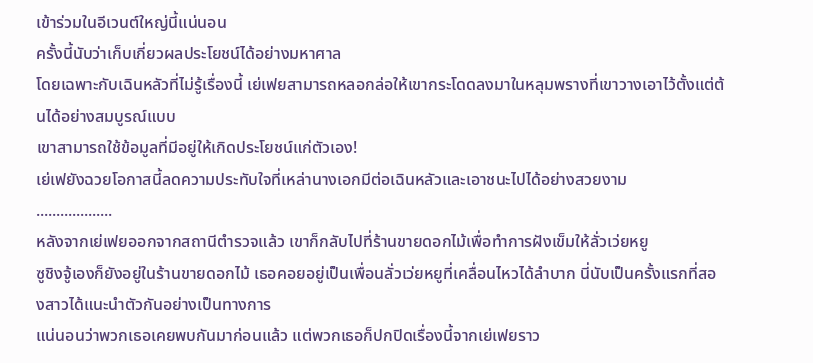เข้าร่วมในอีเวนต์ใหญ่นี้แน่นอน
ครั้งนี้นับว่าเก็บเกี่ยวผลประโยชน์ได้อย่างมหาศาล
โดยเฉพาะกับเฉินหลัวที่ไม่รู้เรื่องนี้ เย่เฟยสามารถหลอกล่อให้เขากระโดดลงมาในหลุมพรางที่เขาวางเอาไว้ตั้งแต่ต้นได้อย่างสมบูรณ์แบบ
เขาสามารถใช้ข้อมูลที่มีอยู่ให้เกิดประโยชน์แก่ตัวเอง!
เย่เฟยังฉวยโอกาสนี้ลดความประทับใจที่เหล่านางเอกมีต่อเฉินหลัวและเอาชนะไปได้อย่างสวยงาม
...................
หลังจากเย่เฟยออกจากสถานีตำรวจแล้ว เขาก็กลับไปที่ร้านขายดอกไม้เพื่อทำการฝังเข็มให้ลั่วเว่ยหยู
ซูชิงจู้เองก็ยังอยู่ในร้านขายดอกไม้ เธอคอยอยู่เป็นเพื่อนลั่วเว่ยหยูที่เคลื่อนไหวได้ลำบาก นี่นับเป็นครั้งแรกที่สองสาวได้แนะนำตัวกันอย่างเป็นทางการ
แน่นอนว่าพวกเธอเคยพบกันมาก่อนแล้ว แต่พวกเธอก็ปกปิดเรื่องนี้จากเย่เฟยราว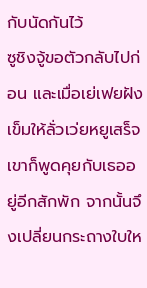กับนัดกันไว้
ซูชิงจู้ขอตัวกลับไปก่อน และเมื่อเย่เฟยฝังเข็มให้ลั่วเว่ยหยูเสร็จ เขาก็พูดคุยกับเธออยู่อีกสักพัก จากนั้นจึงเปลี่ยนกระถางใบให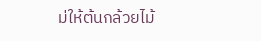ม่ให้ต้นกล้วยไม้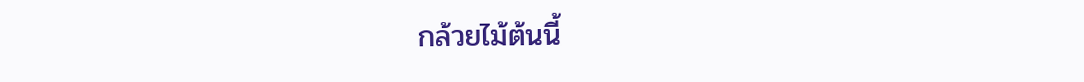กล้วยไม้ต้นนี้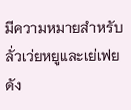มีความหมายสำหรับลั่วเว่ยหยูและเย่เฟย ดัง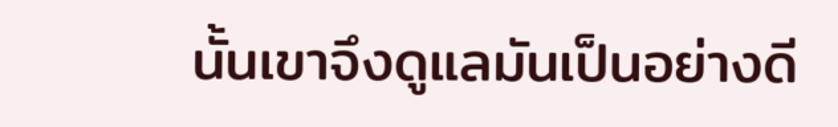นั้นเขาจึงดูแลมันเป็นอย่างดี